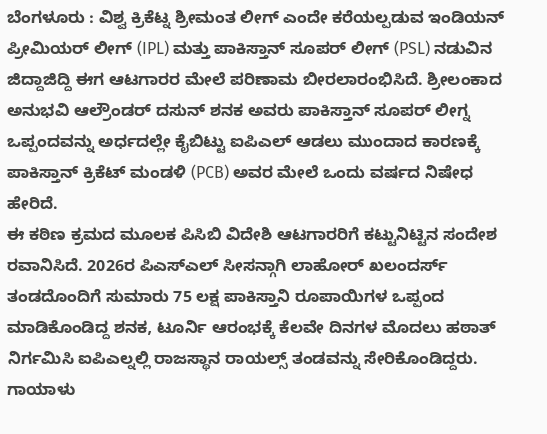ಬೆಂಗಳೂರು : ವಿಶ್ವ ಕ್ರಿಕೆಟ್ನ ಶ್ರೀಮಂತ ಲೀಗ್ ಎಂದೇ ಕರೆಯಲ್ಪಡುವ ಇಂಡಿಯನ್ ಪ್ರೀಮಿಯರ್ ಲೀಗ್ (IPL) ಮತ್ತು ಪಾಕಿಸ್ತಾನ್ ಸೂಪರ್ ಲೀಗ್ (PSL) ನಡುವಿನ ಜಿದ್ದಾಜಿದ್ದಿ ಈಗ ಆಟಗಾರರ ಮೇಲೆ ಪರಿಣಾಮ ಬೀರಲಾರಂಭಿಸಿದೆ. ಶ್ರೀಲಂಕಾದ ಅನುಭವಿ ಆಲ್ರೌಂಡರ್ ದಸುನ್ ಶನಕ ಅವರು ಪಾಕಿಸ್ತಾನ್ ಸೂಪರ್ ಲೀಗ್ನ ಒಪ್ಪಂದವನ್ನು ಅರ್ಧದಲ್ಲೇ ಕೈಬಿಟ್ಟು ಐಪಿಎಲ್ ಆಡಲು ಮುಂದಾದ ಕಾರಣಕ್ಕೆ ಪಾಕಿಸ್ತಾನ್ ಕ್ರಿಕೆಟ್ ಮಂಡಳಿ (PCB) ಅವರ ಮೇಲೆ ಒಂದು ವರ್ಷದ ನಿಷೇಧ ಹೇರಿದೆ.
ಈ ಕಠಿಣ ಕ್ರಮದ ಮೂಲಕ ಪಿಸಿಬಿ ವಿದೇಶಿ ಆಟಗಾರರಿಗೆ ಕಟ್ಟುನಿಟ್ಟಿನ ಸಂದೇಶ ರವಾನಿಸಿದೆ. 2026ರ ಪಿಎಸ್ಎಲ್ ಸೀಸನ್ಗಾಗಿ ಲಾಹೋರ್ ಖಲಂದರ್ಸ್ ತಂಡದೊಂದಿಗೆ ಸುಮಾರು 75 ಲಕ್ಷ ಪಾಕಿಸ್ತಾನಿ ರೂಪಾಯಿಗಳ ಒಪ್ಪಂದ ಮಾಡಿಕೊಂಡಿದ್ದ ಶನಕ, ಟೂರ್ನಿ ಆರಂಭಕ್ಕೆ ಕೆಲವೇ ದಿನಗಳ ಮೊದಲು ಹಠಾತ್ ನಿರ್ಗಮಿಸಿ ಐಪಿಎಲ್ನಲ್ಲಿ ರಾಜಸ್ಥಾನ ರಾಯಲ್ಸ್ ತಂಡವನ್ನು ಸೇರಿಕೊಂಡಿದ್ದರು.
ಗಾಯಾಳು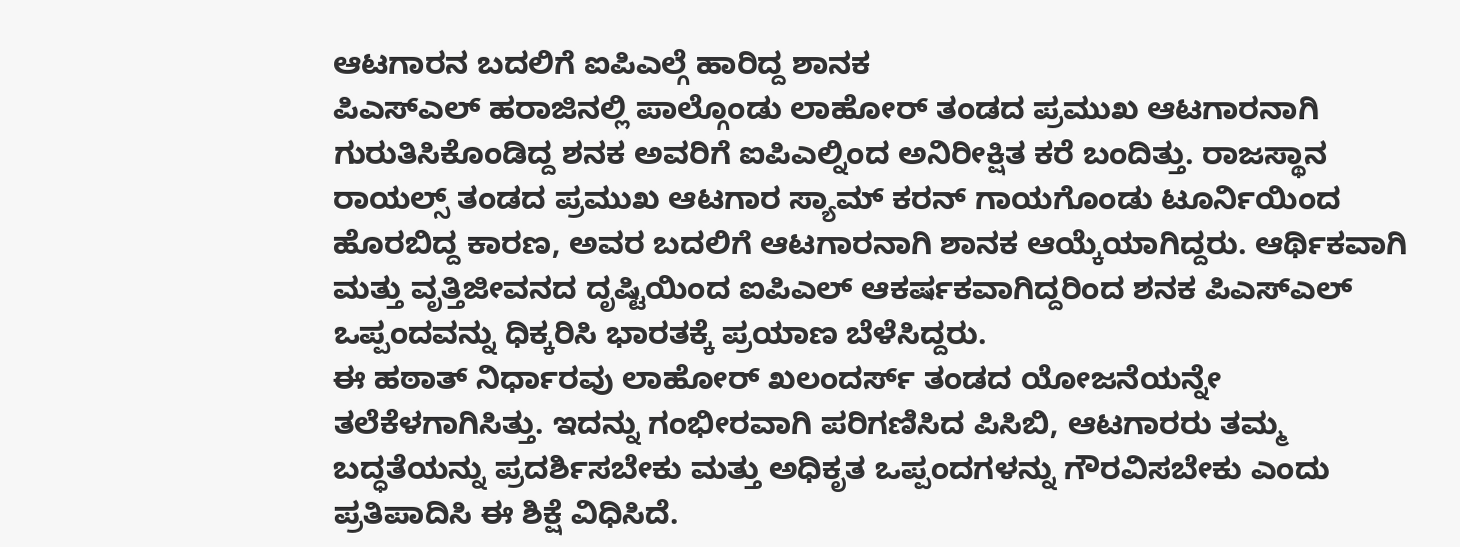ಆಟಗಾರನ ಬದಲಿಗೆ ಐಪಿಎಲ್ಗೆ ಹಾರಿದ್ದ ಶಾನಕ
ಪಿಎಸ್ಎಲ್ ಹರಾಜಿನಲ್ಲಿ ಪಾಲ್ಗೊಂಡು ಲಾಹೋರ್ ತಂಡದ ಪ್ರಮುಖ ಆಟಗಾರನಾಗಿ ಗುರುತಿಸಿಕೊಂಡಿದ್ದ ಶನಕ ಅವರಿಗೆ ಐಪಿಎಲ್ನಿಂದ ಅನಿರೀಕ್ಷಿತ ಕರೆ ಬಂದಿತ್ತು. ರಾಜಸ್ಥಾನ ರಾಯಲ್ಸ್ ತಂಡದ ಪ್ರಮುಖ ಆಟಗಾರ ಸ್ಯಾಮ್ ಕರನ್ ಗಾಯಗೊಂಡು ಟೂರ್ನಿಯಿಂದ ಹೊರಬಿದ್ದ ಕಾರಣ, ಅವರ ಬದಲಿಗೆ ಆಟಗಾರನಾಗಿ ಶಾನಕ ಆಯ್ಕೆಯಾಗಿದ್ದರು. ಆರ್ಥಿಕವಾಗಿ ಮತ್ತು ವೃತ್ತಿಜೀವನದ ದೃಷ್ಟಿಯಿಂದ ಐಪಿಎಲ್ ಆಕರ್ಷಕವಾಗಿದ್ದರಿಂದ ಶನಕ ಪಿಎಸ್ಎಲ್ ಒಪ್ಪಂದವನ್ನು ಧಿಕ್ಕರಿಸಿ ಭಾರತಕ್ಕೆ ಪ್ರಯಾಣ ಬೆಳೆಸಿದ್ದರು.
ಈ ಹಠಾತ್ ನಿರ್ಧಾರವು ಲಾಹೋರ್ ಖಲಂದರ್ಸ್ ತಂಡದ ಯೋಜನೆಯನ್ನೇ ತಲೆಕೆಳಗಾಗಿಸಿತ್ತು. ಇದನ್ನು ಗಂಭೀರವಾಗಿ ಪರಿಗಣಿಸಿದ ಪಿಸಿಬಿ, ಆಟಗಾರರು ತಮ್ಮ ಬದ್ಧತೆಯನ್ನು ಪ್ರದರ್ಶಿಸಬೇಕು ಮತ್ತು ಅಧಿಕೃತ ಒಪ್ಪಂದಗಳನ್ನು ಗೌರವಿಸಬೇಕು ಎಂದು ಪ್ರತಿಪಾದಿಸಿ ಈ ಶಿಕ್ಷೆ ವಿಧಿಸಿದೆ.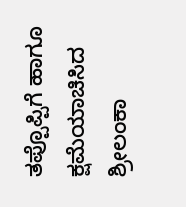ತಪ್ಪೊಪ್ಪಿಗೆ ಹಾಗೂ ಕ್ಷಮೆಯಾಚಿಸಿದ ಶ್ರೀಲಂಕಾ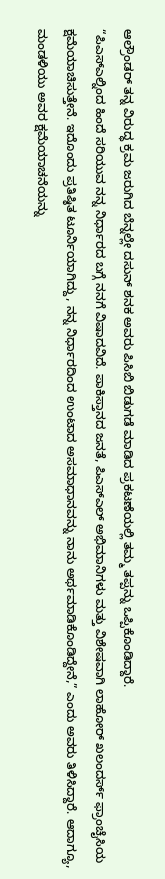ಆಲ್ರೌಂಡರ್ ತನ್ನ ವಿರುದ್ಧ ಕ್ರಮ ಜರುಗಿದ ಬೆನ್ನಲ್ಲೇ ದಸುನ್ ಶನಕ ಅವರು ಪಿಸಿಬಿ ಬಿಡುಗಡೆ ಮಾಡಿದ ಪ್ರಕಟಣೆಯಲ್ಲಿ ತಮ್ಮ ತಪ್ಪನ್ನು ಒಪ್ಪಿಕೊಂಡಿದ್ದಾರೆ.
“ಪಿಎಸ್ಎಲ್ನಿಂದ ಹಿಂದೆ ಸರಿಯುವ ನನ್ನ ನಿರ್ಧಾರದ ಬಗ್ಗೆ ನನಗೆ ವಿಷಾದವಿದೆ. ಪಾಕಿಸ್ತಾನದ ಜನತೆ, ಪಿಎಸ್ಎಲ್ ಅಭಿಮಾನಿಗಳು ಮತ್ತು ವಿಶೇಷವಾಗಿ ಲಾಹೋರ್ ಖಲಂದರ್ಸ್ ಫ್ರಾಂಚೈಸಿಯ ಕ್ಷಮೆಯಾಚಿಸುತ್ತೇನೆ. ಇದೊಂದು ಪ್ರತಿಷ್ಠಿತ ಟೂರ್ನಿಯಾಗಿದ್ದು, ನನ್ನ ನಿರ್ಧಾರದಿಂದ ಉಂಟಾದ ಅಸಮಾಧಾನವನ್ನು ನಾನು ಅರ್ಥಮಾಡಿಕೊಂಡಿದ್ದೇನೆ,” ಎಂದು ಅವರು ತಿಳಿಸಿದ್ದಾರೆ. ಆದಾಗ್ಯೂ, ಮಂಡಳಿಯು ಅವರ ಕ್ಷಮೆಯಾಚನೆಯನ್ನು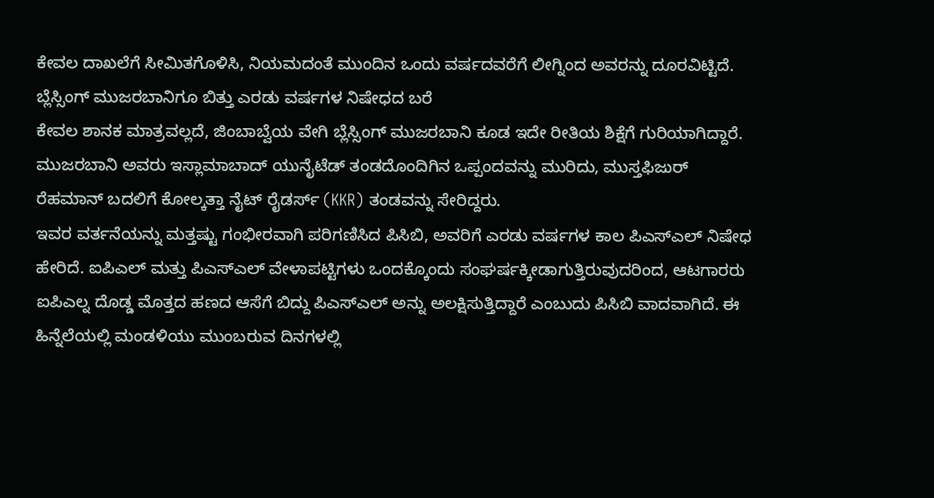ಕೇವಲ ದಾಖಲೆಗೆ ಸೀಮಿತಗೊಳಿಸಿ, ನಿಯಮದಂತೆ ಮುಂದಿನ ಒಂದು ವರ್ಷದವರೆಗೆ ಲೀಗ್ನಿಂದ ಅವರನ್ನು ದೂರವಿಟ್ಟಿದೆ.
ಬ್ಲೆಸ್ಸಿಂಗ್ ಮುಜರಬಾನಿಗೂ ಬಿತ್ತು ಎರಡು ವರ್ಷಗಳ ನಿಷೇಧದ ಬರೆ
ಕೇವಲ ಶಾನಕ ಮಾತ್ರವಲ್ಲದೆ, ಜಿಂಬಾಬ್ವೆಯ ವೇಗಿ ಬ್ಲೆಸ್ಸಿಂಗ್ ಮುಜರಬಾನಿ ಕೂಡ ಇದೇ ರೀತಿಯ ಶಿಕ್ಷೆಗೆ ಗುರಿಯಾಗಿದ್ದಾರೆ. ಮುಜರಬಾನಿ ಅವರು ಇಸ್ಲಾಮಾಬಾದ್ ಯುನೈಟೆಡ್ ತಂಡದೊಂದಿಗಿನ ಒಪ್ಪಂದವನ್ನು ಮುರಿದು, ಮುಸ್ತಫಿಜುರ್ ರೆಹಮಾನ್ ಬದಲಿಗೆ ಕೋಲ್ಕತ್ತಾ ನೈಟ್ ರೈಡರ್ಸ್ (KKR) ತಂಡವನ್ನು ಸೇರಿದ್ದರು.
ಇವರ ವರ್ತನೆಯನ್ನು ಮತ್ತಷ್ಟು ಗಂಭೀರವಾಗಿ ಪರಿಗಣಿಸಿದ ಪಿಸಿಬಿ, ಅವರಿಗೆ ಎರಡು ವರ್ಷಗಳ ಕಾಲ ಪಿಎಸ್ಎಲ್ ನಿಷೇಧ ಹೇರಿದೆ. ಐಪಿಎಲ್ ಮತ್ತು ಪಿಎಸ್ಎಲ್ ವೇಳಾಪಟ್ಟಿಗಳು ಒಂದಕ್ಕೊಂದು ಸಂಘರ್ಷಕ್ಕೀಡಾಗುತ್ತಿರುವುದರಿಂದ, ಆಟಗಾರರು ಐಪಿಎಲ್ನ ದೊಡ್ಡ ಮೊತ್ತದ ಹಣದ ಆಸೆಗೆ ಬಿದ್ದು ಪಿಎಸ್ಎಲ್ ಅನ್ನು ಅಲಕ್ಷಿಸುತ್ತಿದ್ದಾರೆ ಎಂಬುದು ಪಿಸಿಬಿ ವಾದವಾಗಿದೆ. ಈ ಹಿನ್ನೆಲೆಯಲ್ಲಿ ಮಂಡಳಿಯು ಮುಂಬರುವ ದಿನಗಳಲ್ಲಿ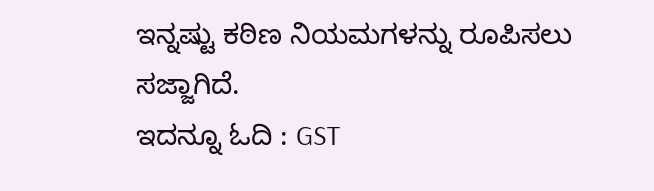ಇನ್ನಷ್ಟು ಕಠಿಣ ನಿಯಮಗಳನ್ನು ರೂಪಿಸಲು ಸಜ್ಜಾಗಿದೆ.
ಇದನ್ನೂ ಓದಿ : GST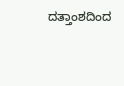ದತ್ತಾಂಶದಿಂದ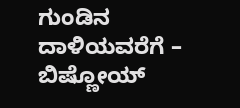ಗುಂಡಿನ ದಾಳಿಯವರೆಗೆ – ಬಿಷ್ಣೋಯ್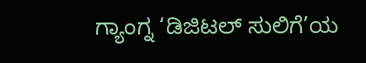ಗ್ಯಾಂಗ್ನ ‘ಡಿಜಿಟಲ್ ಸುಲಿಗೆ’ಯ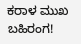ಕರಾಳ ಮುಖ ಬಹಿರಂಗ!